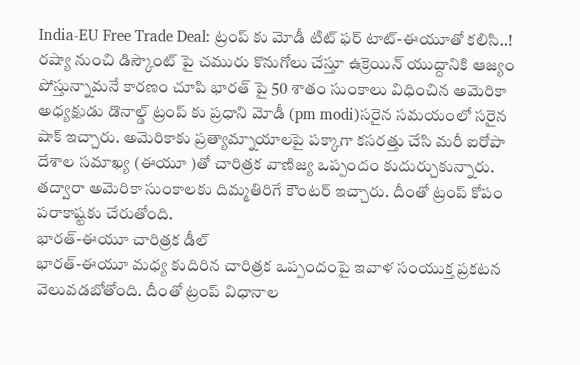India-EU Free Trade Deal: ట్రంప్ కు మోడీ టిట్ ఫర్ టాట్-ఈయూతో కలిసి..!
రష్యా నుంచి డిస్కౌంట్ పై చమురు కొనుగోలు చేస్తూ ఉక్రెయిన్ యుద్దానికి ఆజ్యం పోస్తున్నామనే కారణం చూపి భారత్ పై 50 శాతం సుంకాలు విధించిన అమెరికా అధ్యక్షుడు డొనాల్డ్ ట్రంప్ కు ప్రధాని మోడీ (pm modi)సరైన సమయంలో సరైన షాక్ ఇచ్చారు. అమెరికాకు ప్రత్యామ్నాయాలపై పక్కాగా కసరత్తు చేసి మరీ ఐరోపా దేశాల సమాఖ్య (ఈయూ )తో చారిత్రక వాణిజ్య ఒప్పందం కుదుర్చుకున్నారు. తద్వారా అమెరికా సుంకాలకు దిమ్మతిరిగే కౌంటర్ ఇచ్చారు. దీంతో ట్రంప్ కోపం పరాకాష్టకు చేరుతోంది.
భారత్-ఈయూ చారిత్రక డీల్
భారత్-ఈయూ మధ్య కుదిరిన చారిత్రక ఒప్పందంపై ఇవాళ సంయుక్త ప్రకటన వెలువడబోతోంది. దీంతో ట్రంప్ విధానాల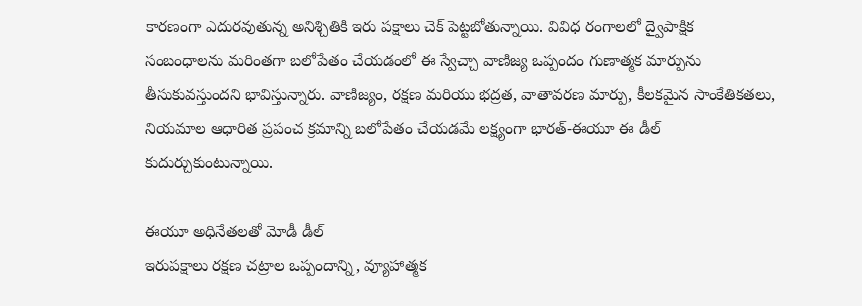కారణంగా ఎదురవుతున్న అనిశ్చితికి ఇరు పక్షాలు చెక్ పెట్టబోతున్నాయి. వివిధ రంగాలలో ద్వైపాక్షిక సంబంధాలను మరింతగా బలోపేతం చేయడంలో ఈ స్వేచ్చా వాణిజ్య ఒప్పందం గుణాత్మక మార్పును తీసుకువస్తుందని భావిస్తున్నారు. వాణిజ్యం, రక్షణ మరియు భద్రత, వాతావరణ మార్పు, కీలకమైన సాంకేతికతలు, నియమాల ఆధారిత ప్రపంచ క్రమాన్ని బలోపేతం చేయడమే లక్ష్యంగా భారత్-ఈయూ ఈ డీల్ కుదుర్చుకుంటున్నాయి.

ఈయూ అధినేతలతో మోడీ డీల్
ఇరుపక్షాలు రక్షణ చట్రాల ఒప్పందాన్ని, వ్యూహాత్మక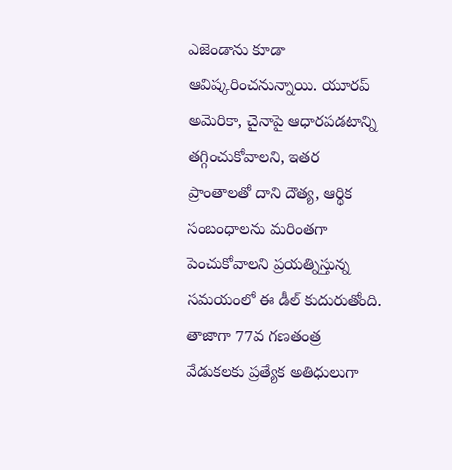ఎజెండాను కూడా ఆవిష్కరించనున్నాయి. యూరప్ అమెరికా, చైనాపై ఆధారపడటాన్ని తగ్గించుకోవాలని, ఇతర ప్రాంతాలతో దాని దౌత్య, ఆర్థిక సంబంధాలను మరింతగా పెంచుకోవాలని ప్రయత్నిస్తున్న సమయంలో ఈ డీల్ కుదురుతోంది. తాజాగా 77వ గణతంత్ర వేడుకలకు ప్రత్యేక అతిధులుగా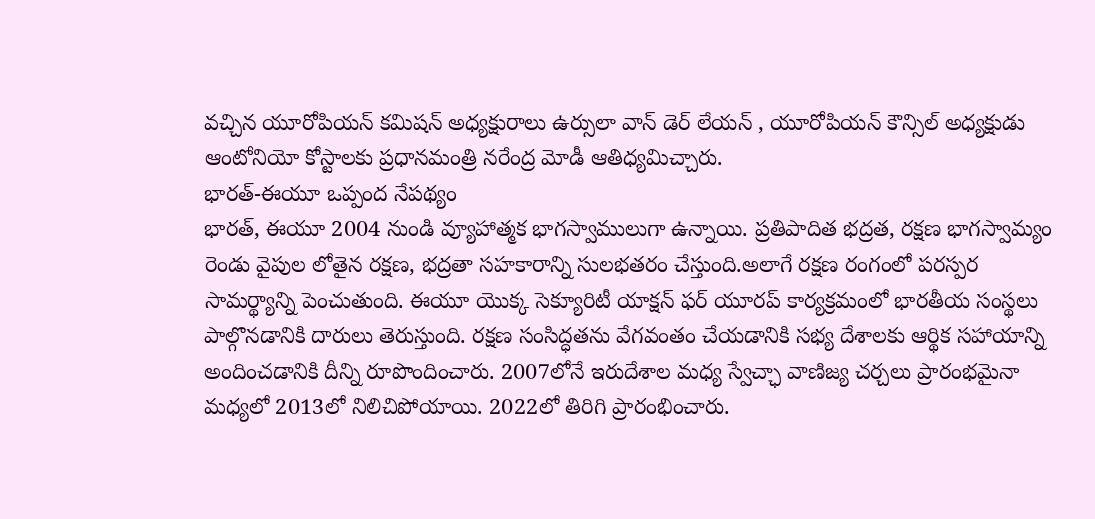వచ్చిన యూరోపియన్ కమిషన్ అధ్యక్షురాలు ఉర్సులా వాన్ డెర్ లేయన్ , యూరోపియన్ కౌన్సిల్ అధ్యక్షుడు ఆంటోనియో కోస్టాలకు ప్రధానమంత్రి నరేంద్ర మోడీ ఆతిధ్యమిచ్చారు.
భారత్-ఈయూ ఒప్పంద నేపథ్యం
భారత్, ఈయూ 2004 నుండి వ్యూహాత్మక భాగస్వాములుగా ఉన్నాయి. ప్రతిపాదిత భద్రత, రక్షణ భాగస్వామ్యం రెండు వైపుల లోతైన రక్షణ, భద్రతా సహకారాన్ని సులభతరం చేస్తుంది.అలాగే రక్షణ రంగంలో పరస్పర సామర్థ్యాన్ని పెంచుతుంది. ఈయూ యొక్క సెక్యూరిటీ యాక్షన్ ఫర్ యూరప్ కార్యక్రమంలో భారతీయ సంస్థలు పాల్గొనడానికి దారులు తెరుస్తుంది. రక్షణ సంసిద్ధతను వేగవంతం చేయడానికి సభ్య దేశాలకు ఆర్థిక సహాయాన్ని అందించడానికి దీన్ని రూపొందించారు. 2007లోనే ఇరుదేశాల మధ్య స్వేచ్ఛా వాణిజ్య చర్చలు ప్రారంభమైనా మధ్యలో 2013లో నిలిచిపోయాయి. 2022లో తిరిగి ప్రారంభించారు.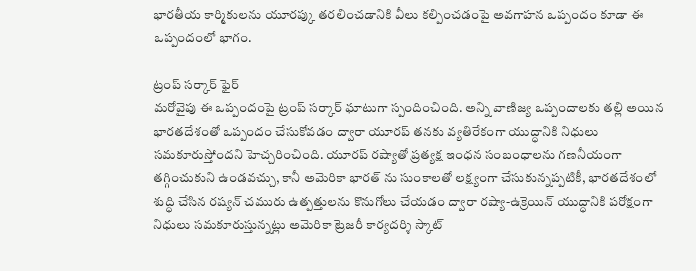భారతీయ కార్మికులను యూరప్కు తరలించడానికి వీలు కల్పించడంపై అవగాహన ఒప్పందం కూడా ఈ ఒప్పందంలో భాగం.

ట్రంప్ సర్కార్ ఫైర్
మరోవైపు ఈ ఒప్పందంపై ట్రంప్ సర్కార్ ఘాటుగా స్పందించింది. అన్ని వాణిజ్య ఒప్పందాలకు తల్లి అయిన భారతదేశంతో ఒప్పందం చేసుకోవడం ద్వారా యూరప్ తనకు వ్యతిరేకంగా యుద్ధానికి నిధులు సమకూరుస్తోందని హెచ్చరించింది. యూరప్ రష్యాతో ప్రత్యక్ష ఇంధన సంబంధాలను గణనీయంగా తగ్గించుకుని ఉండవచ్చు, కానీ అమెరికా భారత్ ను సుంకాలతో లక్ష్యంగా చేసుకున్నప్పటికీ, భారతదేశంలో శుద్ధి చేసిన రష్యన్ చమురు ఉత్పత్తులను కొనుగోలు చేయడం ద్వారా రష్యా-ఉక్రెయిన్ యుద్ధానికి పరోక్షంగా నిధులు సమకూరుస్తున్నట్లు అమెరికా ట్రెజరీ కార్యదర్శి స్కాట్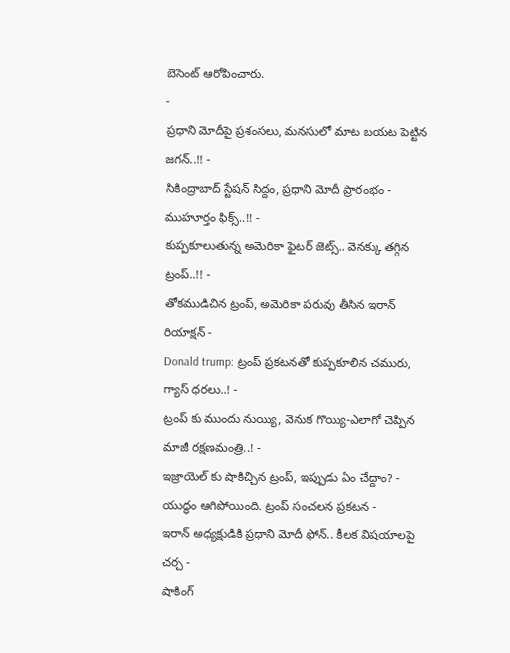బెసెంట్ ఆరోపించారు.
-
ప్రధాని మోదీపై ప్రశంసలు, మనసులో మాట బయట పెట్టిన జగన్..!! -
సికింద్రాబాద్ స్టేషన్ సిద్దం, ప్రధాని మోదీ ప్రారంభం - ముహూర్తం ఫిక్స్..!! -
కుప్పకూలుతున్న అమెరికా ఫైటర్ జెట్స్.. వెనక్కు తగ్గిన ట్రంప్..!! -
తోకముడిచిన ట్రంప్, అమెరికా పరువు తీసిన ఇరాన్ రియాక్షన్ -
Donald trump: ట్రంప్ ప్రకటనతో కుప్పకూలిన చమురు, గ్యాస్ ధరలు..! -
ట్రంప్ కు ముందు నుయ్యి, వెనుక గొయ్యి-ఎలాగో చెప్పిన మాజీ రక్షణమంత్రి..! -
ఇజ్రాయెల్ కు షాకిచ్చిన ట్రంప్, ఇప్పుడు ఏం చేద్దాం? -
యుద్ధం ఆగిపోయింది. ట్రంప్ సంచలన ప్రకటన -
ఇరాన్ అధ్యక్షుడికి ప్రధాని మోదీ ఫోన్.. కీలక విషయాలపై చర్చ -
షాకింగ్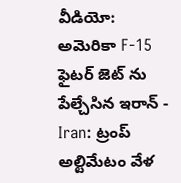వీడియో: అమెరికా F-15 ఫైటర్ జెట్ ను పేల్చేసిన ఇరాన్ -
Iran: ట్రంప్ అల్టిమేటం వేళ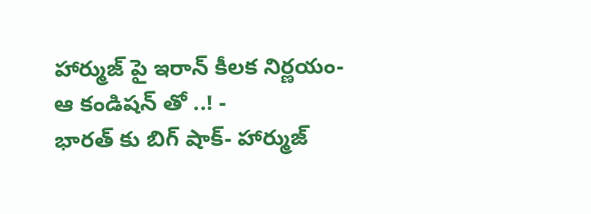హార్ముజ్ పై ఇరాన్ కీలక నిర్ణయం-ఆ కండిషన్ తో ..! -
భారత్ కు బిగ్ షాక్- హార్ముజ్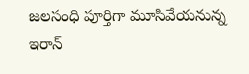జలసంధి పూర్తిగా మూసివేయనున్న ఇరాన్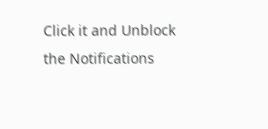Click it and Unblock the Notifications